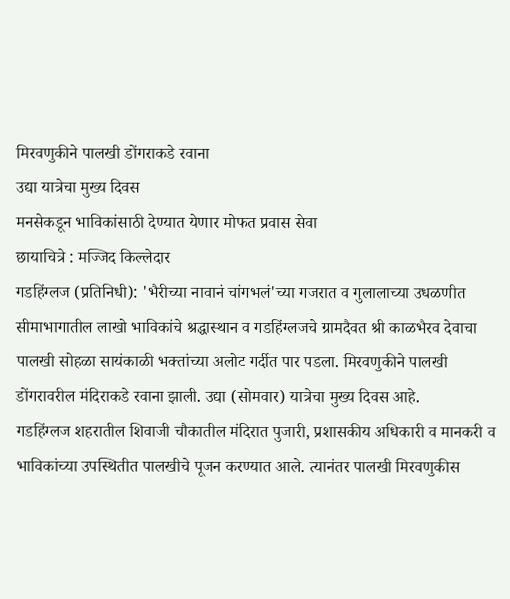मिरवणुकीने पालखी डोंगराकडे रवाना
उद्या यात्रेचा मुख्य दिवस
मनसेकडून भाविकांसाठी देण्यात येणार मोफत प्रवास सेवा
छायाचित्रे : मज्जिद किल्लेदार
गडहिंग्लज (प्रतिनिधी): 'भैरीच्या नावानं चांगभलं'च्या गजरात व गुलालाच्या उधळणीत सीमाभागातील लाखो भाविकांचे श्रद्धास्थान व गडहिंग्लजचे ग्रामदैवत श्री काळभैरव देवाचा पालखी सोहळा सायंकाळी भक्तांच्या अलोट गर्दीत पार पडला. मिरवणुकीने पालखी डोंगरावरील मंदिराकडे रवाना झाली. उद्या (सोमवार) यात्रेचा मुख्य दिवस आहे.
गडहिंग्लज शहरातील शिवाजी चौकातील मंदिरात पुजारी, प्रशासकीय अधिकारी व मानकरी व भाविकांच्या उपस्थितीत पालखीचे पूजन करण्यात आले. त्यानंतर पालखी मिरवणुकीस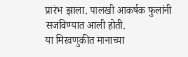प्रारंभ झाला. पालखी आकर्षक फुलांनी सजविण्यात आली होती.
या मिरवणुकीत मानाच्या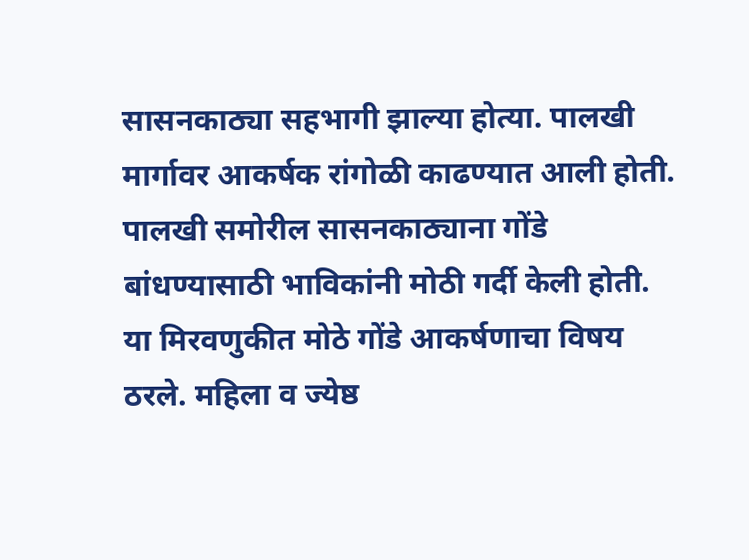सासनकाठ्या सहभागी झाल्या होत्या. पालखी मार्गावर आकर्षक रांगोळी काढण्यात आली होती. पालखी समोरील सासनकाठ्याना गोंडे बांधण्यासाठी भाविकांनी मोठी गर्दी केली होती. या मिरवणुकीत मोठे गोंडे आकर्षणाचा विषय ठरले. महिला व ज्येष्ठ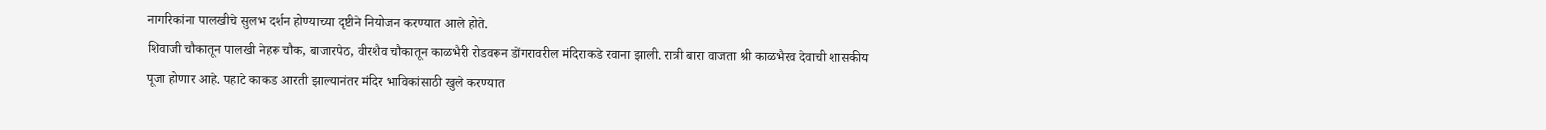नागरिकांना पालखीचे सुलभ दर्शन होण्याच्या दृष्टीने नियोजन करण्यात आले होते.
शिवाजी चौकातून पालखी नेहरू चौक, बाजारपेठ, वीरशैव चौकातून काळभैरी रोडवरून डोंगरावरील मंदिराकडे रवाना झाली. रात्री बारा वाजता श्री काळभैरव देवाची शासकीय पूजा होणार आहे. पहाटे काकड आरती झाल्यानंतर मंदिर भाविकांसाठी खुले करण्यात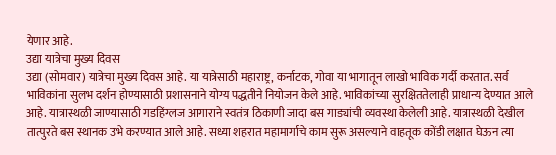येणार आहे.
उद्या यात्रेचा मुख्य दिवस
उद्या (सोमवार) यात्रेचा मुख्य दिवस आहे. या यात्रेसाठी महाराष्ट्र, कर्नाटक, गोवा या भागातून लाखो भाविक गर्दी करतात. सर्व भाविकांना सुलभ दर्शन होण्यासाठी प्रशासनाने योग्य पद्धतीने नियोजन केले आहे. भाविकांच्या सुरक्षिततेलाही प्राधान्य देण्यात आले आहे. यात्रास्थळी जाण्यासाठी गडहिंग्लज आगाराने स्वतंत्र ठिकाणी जादा बस गाड्यांची व्यवस्था केलेली आहे. यात्रास्थळी देखील तात्पुरते बस स्थानक उभे करण्यात आले आहे. सध्या शहरात महामार्गाचे काम सुरू असल्याने वाहतूक कोंडी लक्षात घेऊन त्या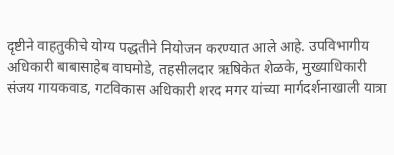दृष्टीने वाहतुकीचे योग्य पद्धतीने नियोजन करण्यात आले आहे. उपविभागीय अधिकारी बाबासाहेब वाघमोडे, तहसीलदार ऋषिकेत शेळके, मुख्याधिकारी संजय गायकवाड, गटविकास अधिकारी शरद मगर यांच्या मार्गदर्शनाखाली यात्रा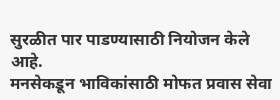सुरळीत पार पाडण्यासाठी नियोजन केले आहे.
मनसेकडून भाविकांसाठी मोफत प्रवास सेवा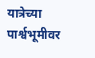यात्रेच्या पार्श्वभूमीवर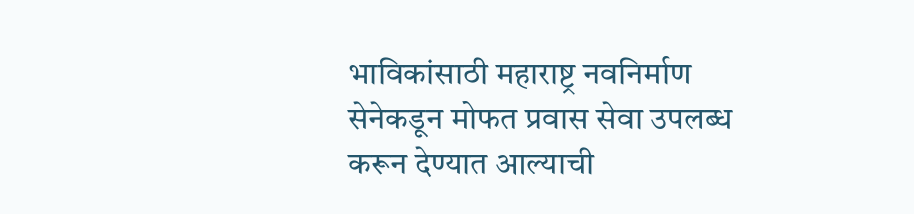भाविकांसाठी महाराष्ट्र नवनिर्माण सेनेकडून मोफत प्रवास सेवा उपलब्ध करून देण्यात आल्याची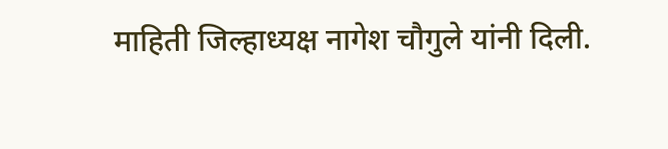माहिती जिल्हाध्यक्ष नागेश चौगुले यांनी दिली.